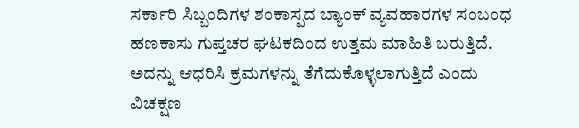ಸರ್ಕಾರಿ ಸಿಬ್ಬಂದಿಗಳ ಶಂಕಾಸ್ಪದ ಬ್ಯಾಂಕ್ ವ್ಯವಹಾರಗಳ ಸಂಬಂಧ ಹಣಕಾಸು ಗುಪ್ತಚರ ಘಟಕದಿಂದ ಉತ್ತಮ ಮಾಹಿತಿ ಬರುತ್ತಿದೆ. ಅದನ್ನು ಆಧರಿಸಿ ಕ್ರಮಗಳನ್ನು ತೆಗೆದುಕೊಳ್ಳಲಾಗುತ್ತಿದೆ ಎಂದು ವಿಚಕ್ಷಣ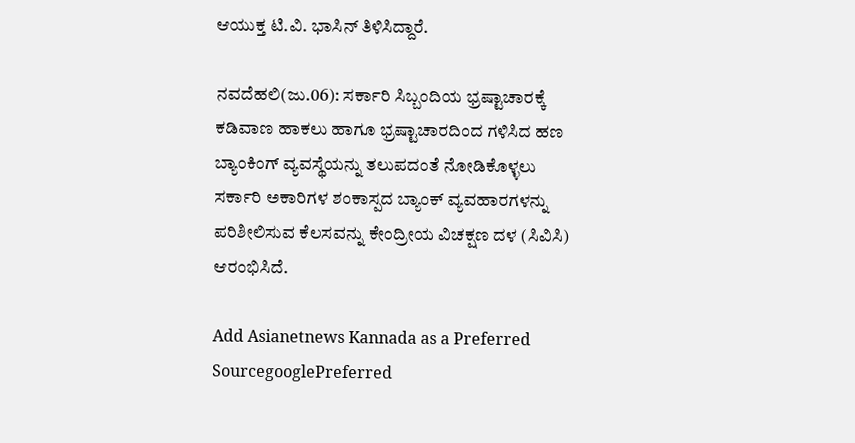ಆಯುಕ್ತ ಟಿ.ವಿ. ಭಾಸಿನ್ ತಿಳಿಸಿದ್ದಾರೆ.

ನವದೆಹಲಿ(ಜು.06): ಸರ್ಕಾರಿ ಸಿಬ್ಬಂದಿಯ ಭ್ರಷ್ಟಾಚಾರಕ್ಕೆ ಕಡಿವಾಣ ಹಾಕಲು ಹಾಗೂ ಭ್ರಷ್ಟಾಚಾರದಿಂದ ಗಳಿಸಿದ ಹಣ ಬ್ಯಾಂಕಿಂಗ್ ವ್ಯವಸ್ಥೆಯನ್ನು ತಲುಪದಂತೆ ನೋಡಿಕೊಳ್ಳಲು ಸರ್ಕಾರಿ ಅಕಾರಿಗಳ ಶಂಕಾಸ್ಪದ ಬ್ಯಾಂಕ್ ವ್ಯವಹಾರಗಳನ್ನು ಪರಿಶೀಲಿಸುವ ಕೆಲಸವನ್ನು ಕೇಂದ್ರೀಯ ವಿಚಕ್ಷಣ ದಳ (ಸಿವಿಸಿ) ಆರಂಭಿಸಿದೆ.

Add Asianetnews Kannada as a Preferred SourcegooglePreferred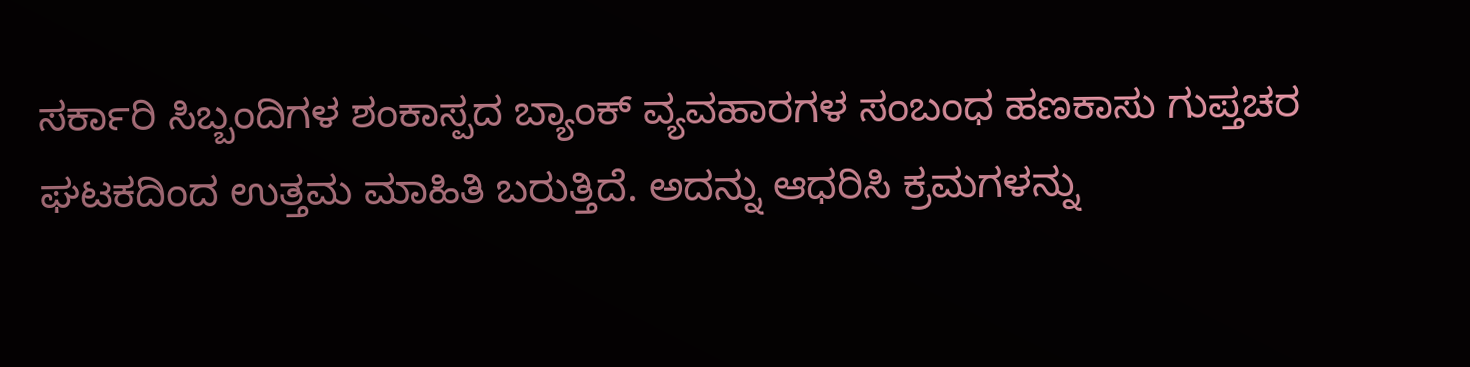ಸರ್ಕಾರಿ ಸಿಬ್ಬಂದಿಗಳ ಶಂಕಾಸ್ಪದ ಬ್ಯಾಂಕ್ ವ್ಯವಹಾರಗಳ ಸಂಬಂಧ ಹಣಕಾಸು ಗುಪ್ತಚರ ಘಟಕದಿಂದ ಉತ್ತಮ ಮಾಹಿತಿ ಬರುತ್ತಿದೆ. ಅದನ್ನು ಆಧರಿಸಿ ಕ್ರಮಗಳನ್ನು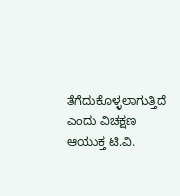ತೆಗೆದುಕೊಳ್ಳಲಾಗುತ್ತಿದೆ ಎಂದು ವಿಚಕ್ಷಣ ಆಯುಕ್ತ ಟಿ.ವಿ.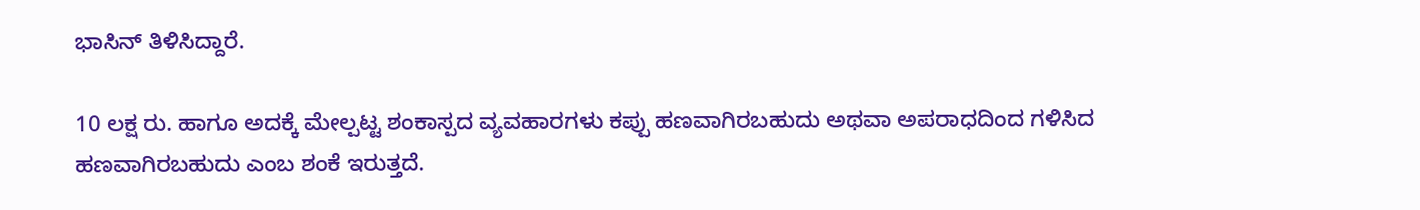ಭಾಸಿನ್ ತಿಳಿಸಿದ್ದಾರೆ.

10 ಲಕ್ಷ ರು. ಹಾಗೂ ಅದಕ್ಕೆ ಮೇಲ್ಪಟ್ಟ ಶಂಕಾಸ್ಪದ ವ್ಯವಹಾರಗಳು ಕಪ್ಪು ಹಣವಾಗಿರಬಹುದು ಅಥವಾ ಅಪರಾಧದಿಂದ ಗಳಿಸಿದ ಹಣವಾಗಿರಬಹುದು ಎಂಬ ಶಂಕೆ ಇರುತ್ತದೆ.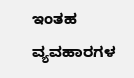ಇಂತಹ ವ್ಯವಹಾರಗಳ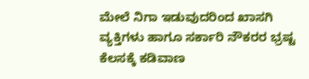ಮೇಲೆ ನಿಗಾ ಇಡುವುದರಿಂದ ಖಾಸಗಿ ವ್ಯಕ್ತಿಗಳು ಹಾಗೂ ಸರ್ಕಾರಿ ನೌಕರರ ಭ್ರಷ್ಟ ಕೆಲಸಕ್ಕೆ ಕಡಿವಾಣ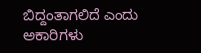ಬಿದ್ದಂತಾಗಲಿದೆ ಎಂದು ಅಕಾರಿಗಳು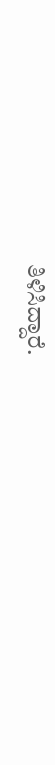ತಿಳಿಸಿದ್ದಾರೆ.